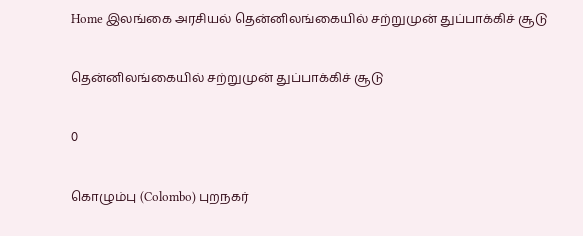Home இலங்கை அரசியல் தென்னிலங்கையில் சற்றுமுன் துப்பாக்கிச் சூடு

தென்னிலங்கையில் சற்றுமுன் துப்பாக்கிச் சூடு

0

கொழும்பு (Colombo) புறநகர்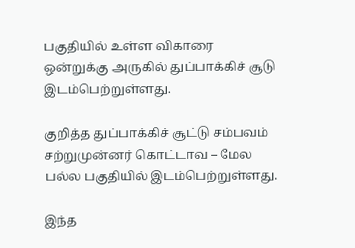பகுதியில் உள்ள விகாரை ஒன்றுக்கு அருகில் துப்பாக்கிச் சூடு இடம்பெற்றுள்ளது.

குறித்த துப்பாக்கிச் சூட்டு சம்பவம் சற்றுமுன்னர் கொட்டாவ – மேல பல்ல பகுதியில் இடம்பெற்றுள்ளது.

இந்த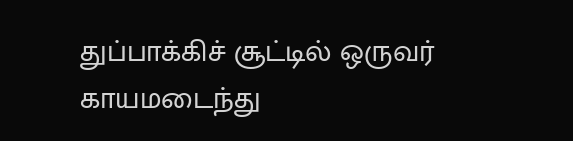துப்பாக்கிச் சூட்டில் ஒருவர் காயமடைந்து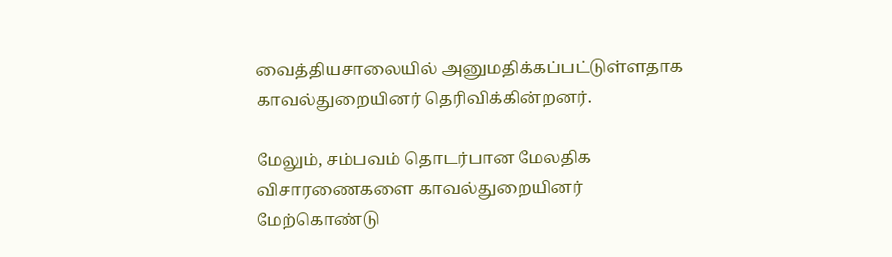வைத்தியசாலையில் அனுமதிக்கப்பட்டுள்ளதாக காவல்துறையினர் தெரிவிக்கின்றனர்.

மேலும், சம்பவம் தொடர்பான மேலதிக விசாரணைகளை காவல்துறையினர் மேற்கொண்டு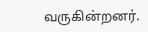வருகின்றனர்.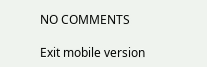NO COMMENTS

Exit mobile version